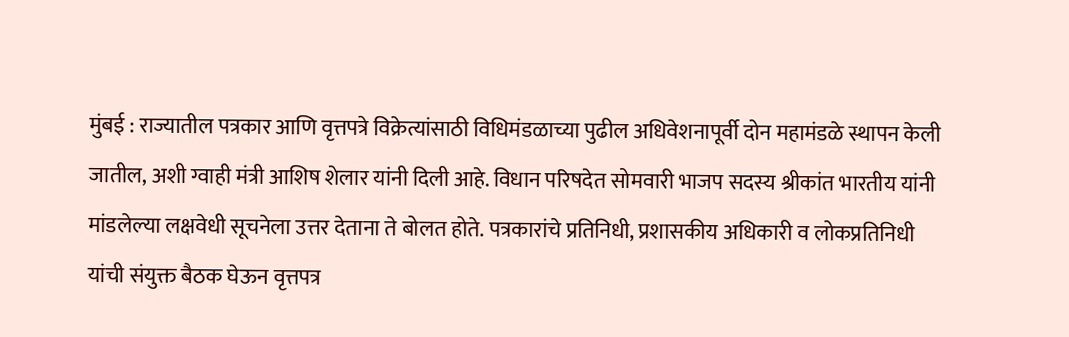मुंबई : राज्यातील पत्रकार आणि वृत्तपत्रे विक्रेत्यांसाठी विधिमंडळाच्या पुढील अधिवेशनापूर्वी दोन महामंडळे स्थापन केली जातील, अशी ग्वाही मंत्री आशिष शेलार यांनी दिली आहे. विधान परिषदेत सोमवारी भाजप सदस्य श्रीकांत भारतीय यांनी मांडलेल्या लक्षवेधी सूचनेला उत्तर देताना ते बोलत होते. पत्रकारांचे प्रतिनिधी, प्रशासकीय अधिकारी व लोकप्रतिनिधी यांची संयुक्त बैठक घेऊन वृत्तपत्र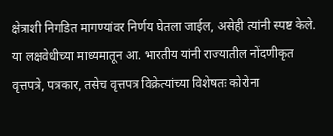क्षेत्राशी निगडित मागण्यांवर निर्णय घेतला जाईल, असेही त्यांनी स्पष्ट केले.
या लक्षवेधीच्या माध्यमातून आ. भारतीय यांनी राज्यातील नोंदणीकृत वृत्तपत्रे, पत्रकार, तसेच वृत्तपत्र विक्रेत्यांच्या विशेषतः कोरोना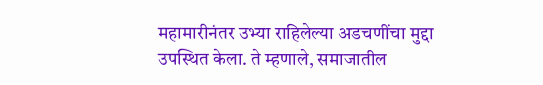महामारीनंतर उभ्या राहिलेल्या अडचणींचा मुद्दा उपस्थित केला. ते म्हणाले, समाजातील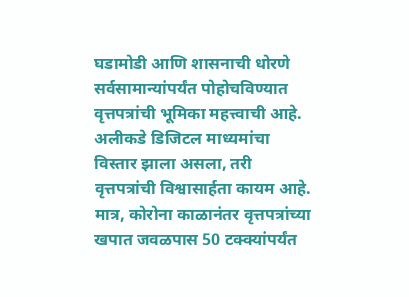घडामोडी आणि शासनाची धोरणे सर्वसामान्यांपर्यंत पोहोचविण्यात वृत्तपत्रांची भूमिका महत्त्वाची आहे. अलीकडे डिजिटल माध्यमांचा विस्तार झाला असला, तरी वृत्तपत्रांची विश्वासार्हता कायम आहे. मात्र, कोरोना काळानंतर वृत्तपत्रांच्या खपात जवळपास 50 टक्क्यांपर्यंत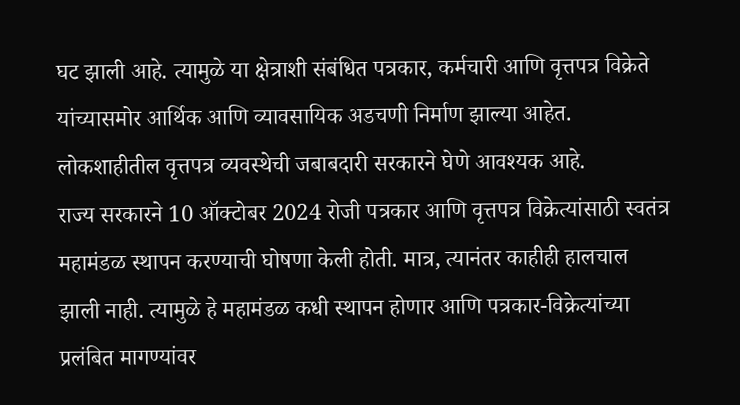घट झाली आहे. त्यामुळे या क्षेत्राशी संबंधित पत्रकार, कर्मचारी आणि वृत्तपत्र विक्रेते यांच्यासमोर आर्थिक आणि व्यावसायिक अडचणी निर्माण झाल्या आहेत. लोकशाहीतील वृत्तपत्र व्यवस्थेची जबाबदारी सरकारने घेणे आवश्यक आहे.
राज्य सरकारने 10 ऑक्टोबर 2024 रोजी पत्रकार आणि वृत्तपत्र विक्रेत्यांसाठी स्वतंत्र महामंडळ स्थापन करण्याची घोषणा केली होती. मात्र, त्यानंतर काहीही हालचाल झाली नाही. त्यामुळे हे महामंडळ कधी स्थापन होणार आणि पत्रकार-विक्रेत्यांच्या प्रलंबित मागण्यांवर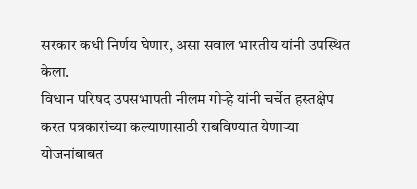सरकार कधी निर्णय घेणार, असा सवाल भारतीय यांनी उपस्थित केला.
विधान परिषद उपसभापती नीलम गोऱ्हे यांनी चर्चेत हस्तक्षेप करत पत्रकारांच्या कल्याणासाठी राबविण्यात येणाऱ्या योजनांबाबत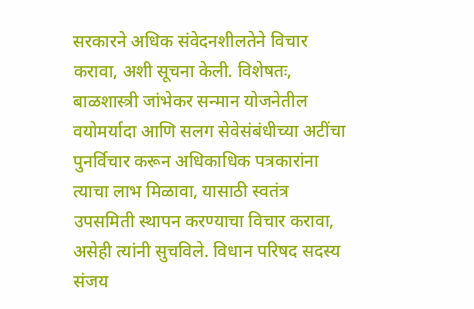सरकारने अधिक संवेदनशीलतेने विचार करावा, अशी सूचना केली. विशेषतः, बाळशास्त्री जांभेकर सन्मान योजनेतील वयोमर्यादा आणि सलग सेवेसंबंधीच्या अटींचा पुनर्विचार करून अधिकाधिक पत्रकारांना त्याचा लाभ मिळावा, यासाठी स्वतंत्र उपसमिती स्थापन करण्याचा विचार करावा, असेही त्यांनी सुचविले. विधान परिषद सदस्य संजय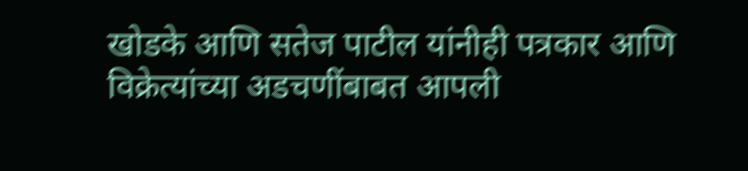खोडके आणि सतेज पाटील यांनीही पत्रकार आणि विक्रेत्यांच्या अडचणींबाबत आपली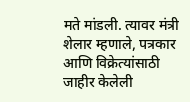मते मांडली. त्यावर मंत्री शेलार म्हणाले, पत्रकार आणि विक्रेत्यांसाठी जाहीर केलेली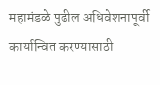महामंडळे पुढील अधिवेशनापूर्वी कार्यान्वित करण्यासाठी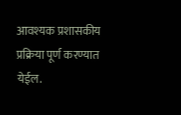आवश्यक प्रशासकीय प्रक्रिया पूर्ण करण्यात येईल.